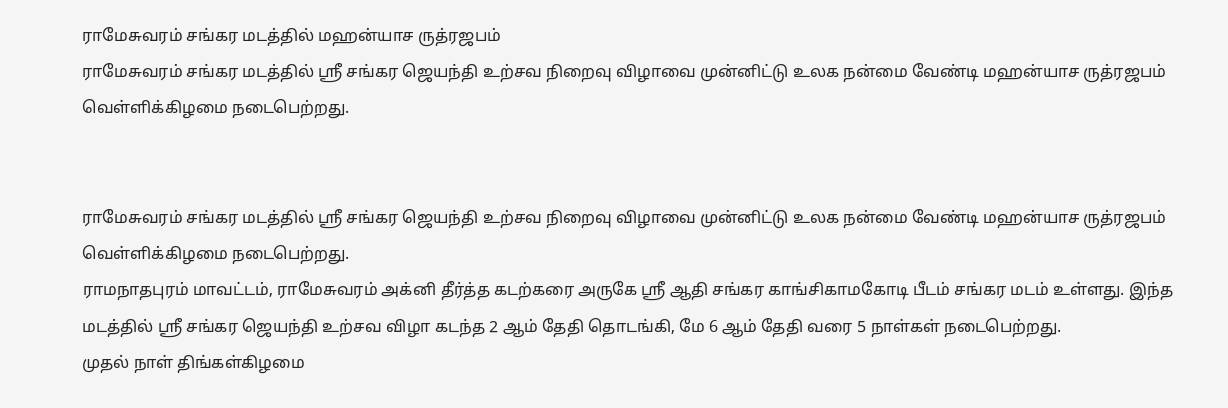ராமேசுவரம் சங்கர மடத்தில் மஹன்யாச ருத்ரஜபம்
ராமேசுவரம் சங்கர மடத்தில் ஸ்ரீ சங்கர ஜெயந்தி உற்சவ நிறைவு விழாவை முன்னிட்டு உலக நன்மை வேண்டி மஹன்யாச ருத்ரஜபம் வெள்ளிக்கிழமை நடைபெற்றது.


ராமேசுவரம் சங்கர மடத்தில் ஸ்ரீ சங்கர ஜெயந்தி உற்சவ நிறைவு விழாவை முன்னிட்டு உலக நன்மை வேண்டி மஹன்யாச ருத்ரஜபம் வெள்ளிக்கிழமை நடைபெற்றது.
ராமநாதபுரம் மாவட்டம், ராமேசுவரம் அக்னி தீர்த்த கடற்கரை அருகே ஸ்ரீ ஆதி சங்கர காங்சிகாமகோடி பீடம் சங்கர மடம் உள்ளது. இந்த மடத்தில் ஸ்ரீ சங்கர ஜெயந்தி உற்சவ விழா கடந்த 2 ஆம் தேதி தொடங்கி, மே 6 ஆம் தேதி வரை 5 நாள்கள் நடைபெற்றது.
முதல் நாள் திங்கள்கிழமை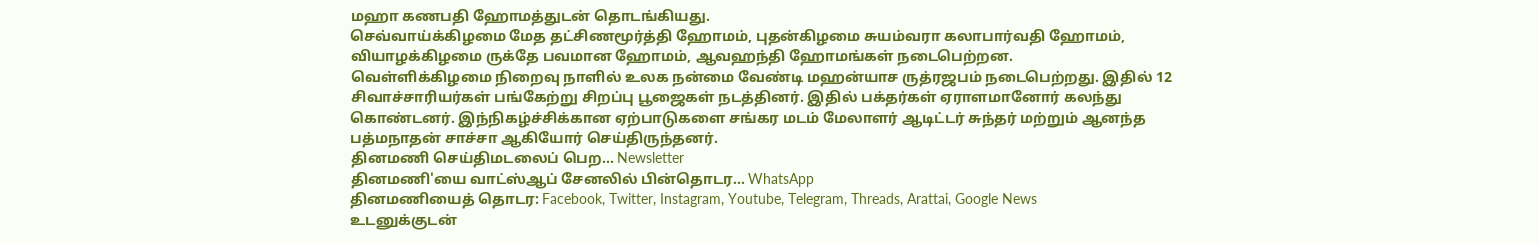மஹா கணபதி ஹோமத்துடன் தொடங்கியது.
செவ்வாய்க்கிழமை மேத தட்சிணமூர்த்தி ஹோமம், புதன்கிழமை சுயம்வரா கலாபார்வதி ஹோமம், வியாழக்கிழமை ருக்தே பவமான ஹோமம், ஆவஹந்தி ஹோமங்கள் நடைபெற்றன.
வெள்ளிக்கிழமை நிறைவு நாளில் உலக நன்மை வேண்டி மஹன்யாச ருத்ரஜபம் நடைபெற்றது. இதில் 12 சிவாச்சாரியர்கள் பங்கேற்று சிறப்பு பூஜைகள் நடத்தினர். இதில் பக்தர்கள் ஏராளமானோர் கலந்து கொண்டனர். இந்நிகழ்ச்சிக்கான ஏற்பாடுகளை சங்கர மடம் மேலாளர் ஆடிட்டர் சுந்தர் மற்றும் ஆனந்த பத்மநாதன் சாச்சா ஆகியோர் செய்திருந்தனர்.
தினமணி செய்திமடலைப் பெற... Newsletter
தினமணி'யை வாட்ஸ்ஆப் சேனலில் பின்தொடர... WhatsApp
தினமணியைத் தொடர: Facebook, Twitter, Instagram, Youtube, Telegram, Threads, Arattai, Google News
உடனுக்குடன்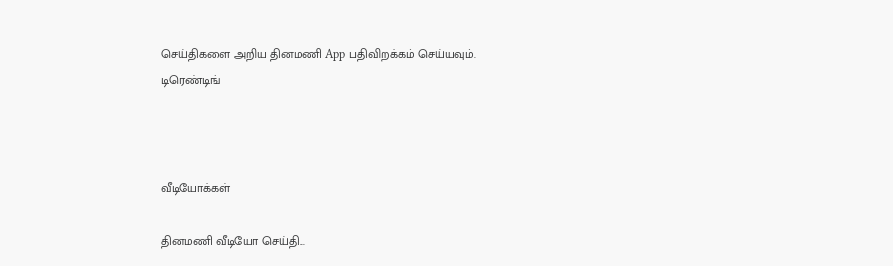செய்திகளை அறிய தினமணி App பதிவிறக்கம் செய்யவும்.
டிரெண்டிங்



வீடியோக்கள்

தினமணி வீடியோ செய்தி...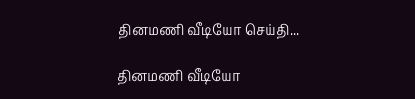தினமணி வீடியோ செய்தி...

தினமணி வீடியோ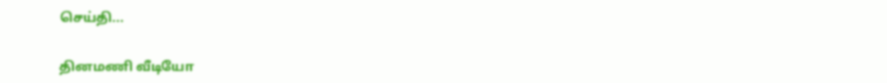செய்தி...

தினமணி வீடியோ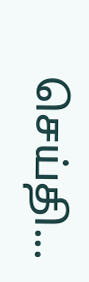செய்தி...